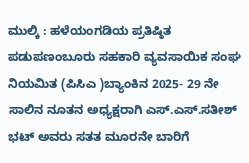ಮುಲ್ಕಿ : ಹಳೆಯಂಗಡಿಯ ಪ್ರತಿಷ್ಠಿತ ಪಡುಪಣಂಬೂರು ಸಹಕಾರಿ ವ್ಯವಸಾಯಿಕ ಸಂಘ ನಿಯಮಿತ (ಪಿಸಿಎ )ಬ್ಯಾಂಕಿನ 2025- 29 ನೇ ಸಾಲಿನ ನೂತನ ಅಧ್ಯಕ್ಷರಾಗಿ ಎಸ್.ಎಸ್.ಸತೀಶ್ ಭಟ್ ಅವರು ಸತತ ಮೂರನೇ ಬಾರಿಗೆ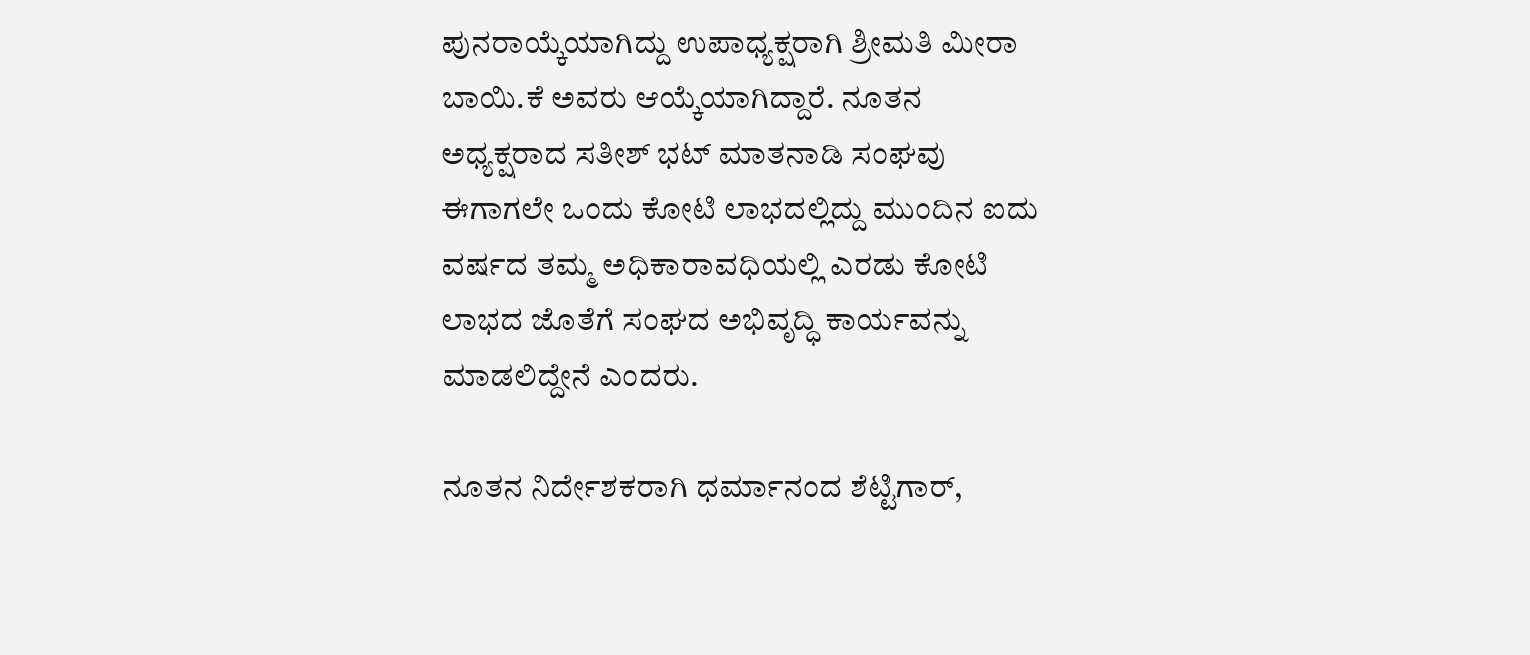ಪುನರಾಯ್ಕೆಯಾಗಿದ್ದು ಉಪಾಧ್ಯಕ್ಷರಾಗಿ ಶ್ರೀಮತಿ ಮೀರಾ ಬಾಯಿ.ಕೆ ಅವರು ಆಯ್ಕೆಯಾಗಿದ್ದಾರೆ. ನೂತನ ಅಧ್ಯಕ್ಷರಾದ ಸತೀಶ್ ಭಟ್ ಮಾತನಾಡಿ ಸಂಘವು ಈಗಾಗಲೇ ಒಂದು ಕೋಟಿ ಲಾಭದಲ್ಲಿದ್ದು ಮುಂದಿನ ಐದು ವರ್ಷದ ತಮ್ಮ ಅಧಿಕಾರಾವಧಿಯಲ್ಲಿ ಎರಡು ಕೋಟಿ ಲಾಭದ ಜೊತೆಗೆ ಸಂಘದ ಅಭಿವೃದ್ಧಿ ಕಾರ್ಯವನ್ನು ಮಾಡಲಿದ್ದೇನೆ ಎಂದರು.

ನೂತನ ನಿರ್ದೇಶಕರಾಗಿ ಧರ್ಮಾನಂದ ಶೆಟ್ಟಿಗಾರ್,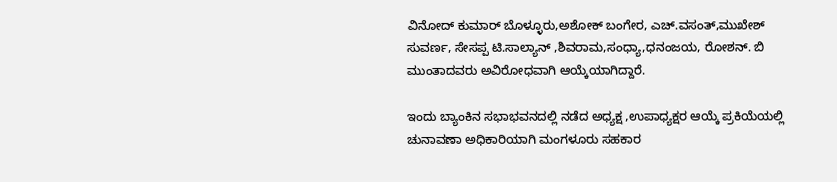ವಿನೋದ್ ಕುಮಾರ್ ಬೊಳ್ಳೂರು,ಅಶೋಕ್ ಬಂಗೇರ, ಎಚ್.ವಸಂತ್,ಮುಖೇಶ್ ಸುವರ್ಣ, ಸೇಸಪ್ಪ ಟಿ.ಸಾಲ್ಯಾನ್ ,ಶಿವರಾಮ,ಸಂಧ್ಯಾ,ಧನಂಜಯ, ರೋಶನ್. ಬಿ ಮುಂತಾದವರು ಅವಿರೋಧವಾಗಿ ಆಯ್ಕೆಯಾಗಿದ್ದಾರೆ.

ಇಂದು ಬ್ಯಾಂಕಿನ ಸಭಾಭವನದಲ್ಲಿ ನಡೆದ ಅಧ್ಯಕ್ಷ ,ಉಪಾಧ್ಯಕ್ಷರ ಆಯ್ಕೆ ಪ್ರಕಿಯೆಯಲ್ಲಿ ಚುನಾವಣಾ ಅಧಿಕಾರಿಯಾಗಿ ಮಂಗಳೂರು ಸಹಕಾರ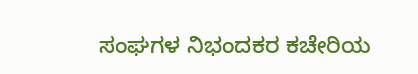ಸಂಘಗಳ ನಿಭಂದಕರ ಕಚೇರಿಯ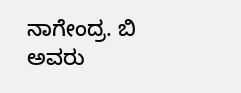ನಾಗೇಂದ್ರ. ಬಿ ಅವರು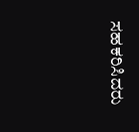ಸಹಕರಿಸಿದರು